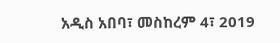አዲስ አበባ፣ መስከረም 4፣ 2019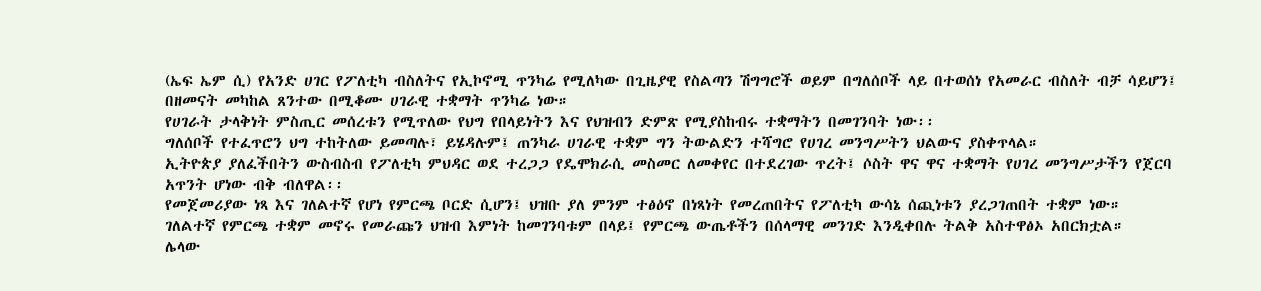(ኤፍ ኤም ሲ) የአንድ ሀገር የፖለቲካ ብስለትና የኢኮኖሚ ጥንካሬ የሚለካው በጊዜያዊ የስልጣን ሽግግሮች ወይም በግለሰቦች ላይ በተወሰነ የአመራር ብስለት ብቻ ሳይሆን፤ በዘመናት መካከል ጸንተው በሚቆሙ ሀገራዊ ተቋማት ጥንካሬ ነው።
የሀገራት ታላቅነት ምስጢር መሰረቱን የሚጥለው የህግ የበላይነትን እና የህዝብን ድምጽ የሚያስከብሩ ተቋማትን በመገንባት ነው፡፡
ግለሰቦች የተፈጥሮን ህግ ተከትለው ይመጣሉ፣ ይሄዳሉም፤ ጠንካራ ሀገራዊ ተቋም ግን ትውልድን ተሻግሮ የሀገረ መንግሥትን ህልውና ያስቀጥላል።
ኢትዮጵያ ያለፈችበትን ውስብስብ የፖለቲካ ምህዳር ወደ ተረጋጋ የዴሞክራሲ መስመር ለመቀየር በተደረገው ጥረት፤ ሶስት ዋና ዋና ተቋማት የሀገረ መንግሥታችን የጀርባ አጥንት ሆነው ብቅ ብለዋል፡፡
የመጀመሪያው ነጻ እና ገለልተኛ የሆነ የምርጫ ቦርድ ሲሆን፤ ህዝቡ ያለ ምንም ተፅዕኖ በነጻነት የመረጠበትና የፖለቲካ ውሳኔ ሰጪነቱን ያረጋገጠበት ተቋም ነው።
ገለልተኛ የምርጫ ተቋም መኖሩ የመራጩን ህዝብ እምነት ከመገንባቱም በላይ፤ የምርጫ ውጤቶችን በሰላማዊ መንገድ እንዲቀበሉ ትልቅ አስተዋፅኦ አበርክቷል።
ሌላው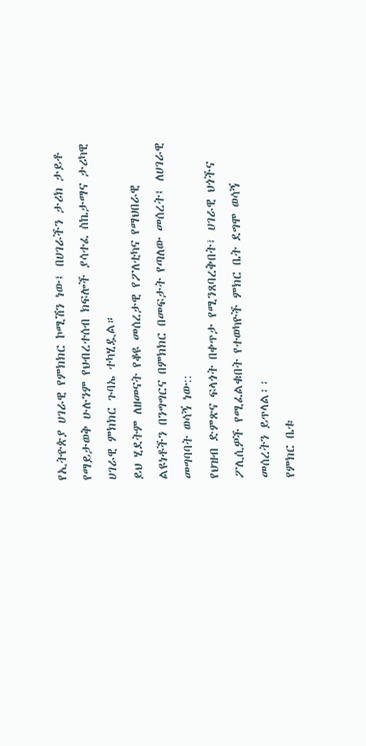የኢትዮጵያ ሀገራዊ የምክክር ኮሚሽን ነው፤ በሀገራችን ታሪክ ታይቶ የማይታወቅ ሁሉንም የህብረተሰብ ክፍሎች ያሳተፈ ስኬታማና ታሪካዊ ሀገራዊ ምክክር ጉባኤ ተካሂዷል።
ይህ ሂደትም ለዘመናት የቆዩ መሰረታዊ የፖለቲካና የማህበራዊ ልዩነቶችን በንግግርና በምክክር በመፍታት የጣለው መሰረት፤ ለሀገራዊ መግባባት ወሳኝ ነው::
የህዝብ ድምጽና ፍላጎት በቀጥታ የሚንጸባረቅበት፣ ሀገራዊ ህጎችና ፖሊሲዎች የሚፈልቁበት የተወካዮች ምክር ቤት ደግሞ ወሳኝ መሰረትን ይጥላል፡፡
የምክር ቤቱ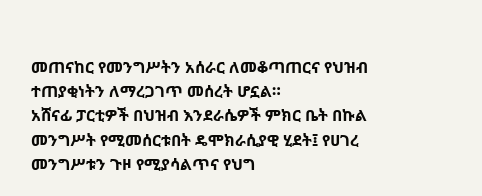መጠናከር የመንግሥትን አሰራር ለመቆጣጠርና የህዝብ ተጠያቂነትን ለማረጋገጥ መሰረት ሆኗል።
አሸናፊ ፓርቲዎች በህዝብ እንደራሴዎች ምክር ቤት በኩል መንግሥት የሚመሰርቱበት ዴሞክራሲያዊ ሂደት፤ የሀገረ መንግሥቱን ጉዞ የሚያሳልጥና የህግ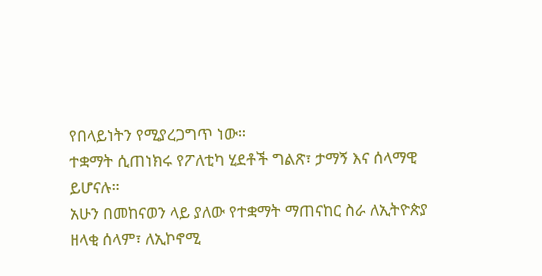የበላይነትን የሚያረጋግጥ ነው።
ተቋማት ሲጠነክሩ የፖለቲካ ሂደቶች ግልጽ፣ ታማኝ እና ሰላማዊ ይሆናሉ።
አሁን በመከናወን ላይ ያለው የተቋማት ማጠናከር ስራ ለኢትዮጵያ ዘላቂ ሰላም፣ ለኢኮኖሚ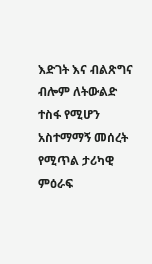እድገት እና ብልጽግና ብሎም ለትውልድ ተስፋ የሚሆን አስተማማኝ መሰረት የሚጥል ታሪካዊ ምዕራፍ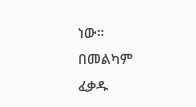ነው።
በመልካም ፈቃዱ